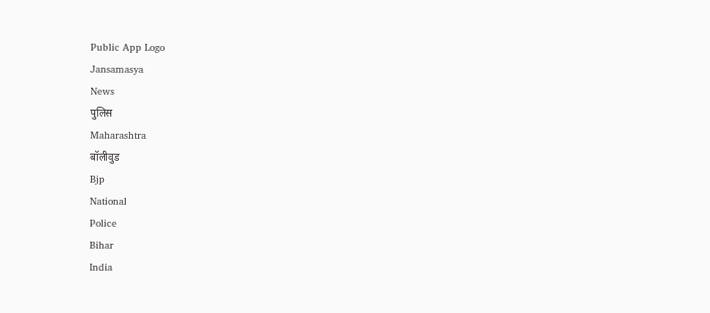Public App Logo
Jansamasya
News
पुलिस
Maharashtra
बॉलीवुड
Bjp
National
Police
Bihar
India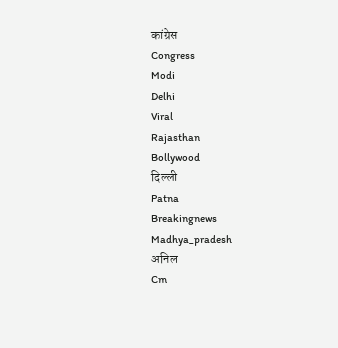कांग्रेस
Congress
Modi
Delhi
Viral
Rajasthan
Bollywood
दिल्ली
Patna
Breakingnews
Madhya_pradesh
अनिल
Cm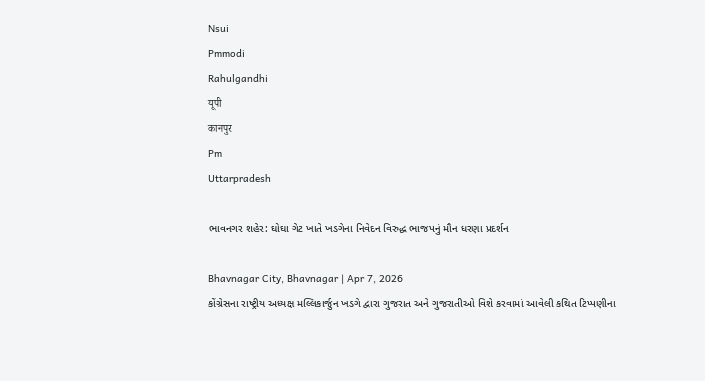Nsui
Pmmodi
Rahulgandhi
यूपी
कानपुर
Pm
Uttarpradesh

ભાવનગર શહેર: ઘોઘા ગેટ ખાતે ખડગેના નિવેદન વિરુદ્ધ ભાજપનું મૌન ધરણા પ્રદર્શન

Bhavnagar City, Bhavnagar | Apr 7, 2026
કોંગ્રેસના રાષ્ટ્રીય અધ્યક્ષ મલ્લિકાર્જુન ખડગે દ્વારા ગુજરાત અને ગુજરાતીઓ વિશે કરવામાં આવેલી કથિત ટિપ્પણીના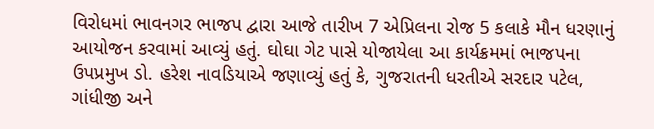વિરોધમાં ભાવનગર ભાજપ દ્વારા આજે તારીખ 7 એપ્રિલના રોજ 5 કલાકે મૌન ધરણાનું આયોજન કરવામાં આવ્યું હતું. ઘોઘા ગેટ પાસે યોજાયેલા આ કાર્યક્રમમાં ભાજપના ઉપપ્રમુખ ડો. હરેશ નાવડિયાએ જણાવ્યું હતું કે, ગુજરાતની ધરતીએ સરદાર પટેલ, ગાંધીજી અને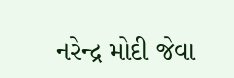નરેન્દ્ર મોદી જેવા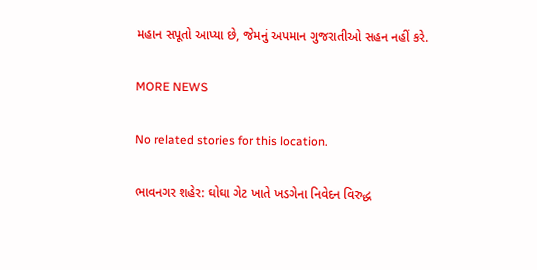મહાન સપૂતો આપ્યા છે, જેમનું અપમાન ગુજરાતીઓ સહન નહીં કરે.

MORE NEWS

No related stories for this location.

ભાવનગર શહેર: ઘોઘા ગેટ ખાતે ખડગેના નિવેદન વિરુદ્ધ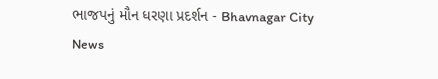ભાજપનું મૌન ધરણા પ્રદર્શન - Bhavnagar City News